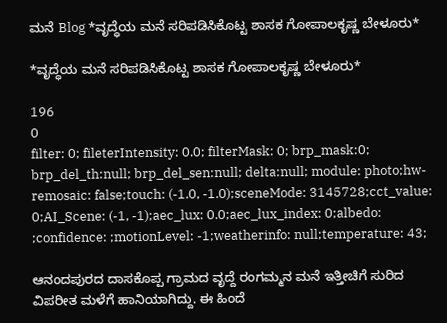ಮನೆ Blog *ವೃದ್ಧೆಯ ಮನೆ ಸರಿಪಡಿಸಿಕೊಟ್ಟ ಶಾಸಕ ಗೋಪಾಲಕೃಷ್ಣ ಬೇಳೂರು*

*ವೃದ್ಧೆಯ ಮನೆ ಸರಿಪಡಿಸಿಕೊಟ್ಟ ಶಾಸಕ ಗೋಪಾಲಕೃಷ್ಣ ಬೇಳೂರು*

196
0
filter: 0; fileterIntensity: 0.0; filterMask: 0; brp_mask:0; brp_del_th:null; brp_del_sen:null; delta:null; module: photo;hw-remosaic: false;touch: (-1.0, -1.0);sceneMode: 3145728;cct_value: 0;AI_Scene: (-1, -1);aec_lux: 0.0;aec_lux_index: 0;albedo: ;confidence: ;motionLevel: -1;weatherinfo: null;temperature: 43;

ಆನಂದಪುರದ ದಾಸಕೊಪ್ಪ ಗ್ರಾಮದ ವೃದ್ದೆ ರಂಗಮ್ಮನ ಮನೆ ಇತ್ತೀಚಿಗೆ ಸುರಿದ ವಿಪರೀತ ಮಳೆಗೆ ಹಾನಿಯಾಗಿದ್ದು. ಈ ಹಿಂದೆ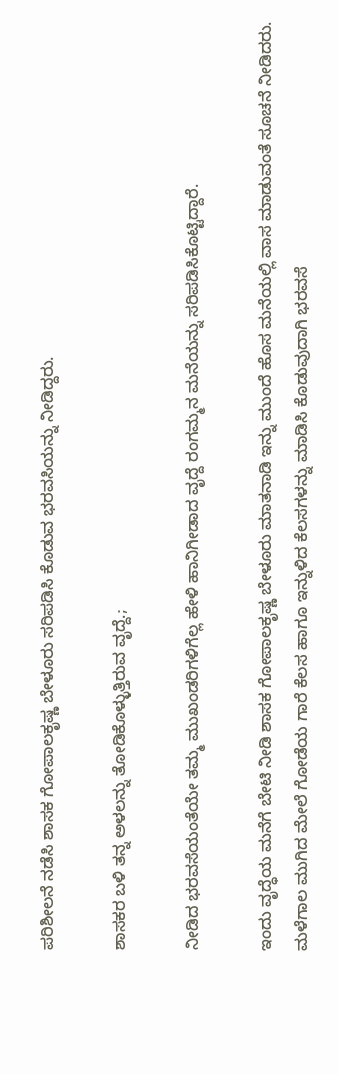ಪರಿಶೀಲನೆ ನಡೆಸಿ ಶಾಸಕ ಗೋಪಾಲಕೃಷ್ಣ ಬೇಳೂರು ಸರಿಪಡಿಸಿ ಕೊಡುವ ಭರವಸಿಯನ್ನು ನೀಡಿದ್ದರು.

ಶಾಸಕರ ಬಳಿ ತನ್ನ ಅಳಲನ್ನು ತೋಡಿಕೊಳ್ಳುತ್ತಿರುವ ವೃದ್ದೆ.;

ನೀಡಿದ ಭರವಸೆಯಂತೆಯೇ ತಮ್ಮ ಮುಖಂಡರಿಗಳಿಗೆಲ್ಲ ಹೇಳಿ ಹಾನಿಗೀಡಾದ ವೃದ್ದೆ ರಂಗಮ್ಮನ ಮನೆಯನ್ನು ಸರಿಪಡಿಸಿಕೊಟ್ಟಿದ್ದಾರೆ.

ಇಂದು ವೃದ್ಧೆಯ ಮನೆಗೆ ಬೇಟಿ ನೀಡಿ ಶಾಸಕ ಗೋಪಾಲಕೃಷ್ಣ ಬೇಳೂರು ಮಾತನಾಡಿ ಇನ್ನು ಮುಂದೆ ಹೊಸ ಮನೆಯಲ್ಲಿ ವಾಸ ಮಾಡುವಂತೆ ಸೂಚನೆ ನೀಡಿದರು. ಮಳೆಗಾಲ ಮುಗಿದ ಮೇಲೆ ಗೋಡೆಯ ಗಾರೆ ಕೆಲಸ ಹಾಗೂ ಇನ್ನುಳಿದ ಕೆಲಸಗಳನ್ನು ಮಾಡಿಸಿ ಕೊಡುವುದಾಗಿ ಭರವಸೆ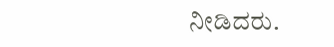ನೀಡಿದರು.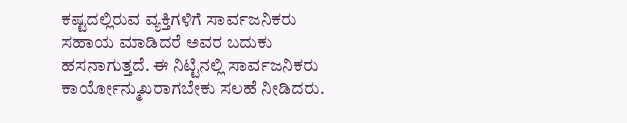ಕಷ್ಟದಲ್ಲಿರುವ ವ್ಯಕ್ತಿಗಳಿಗೆ ಸಾರ್ವಜನಿಕರು ಸಹಾಯ ಮಾಡಿದರೆ ಅವರ ಬದುಕು ಹಸನಾಗುತ್ತದೆ. ಈ ನಿಟ್ಟಿನಲ್ಲಿ ಸಾರ್ವಜನಿಕರು ಕಾರ್ಯೋನ್ಮುಖರಾಗಬೇಕು ಸಲಹೆ ನೀಡಿದರು.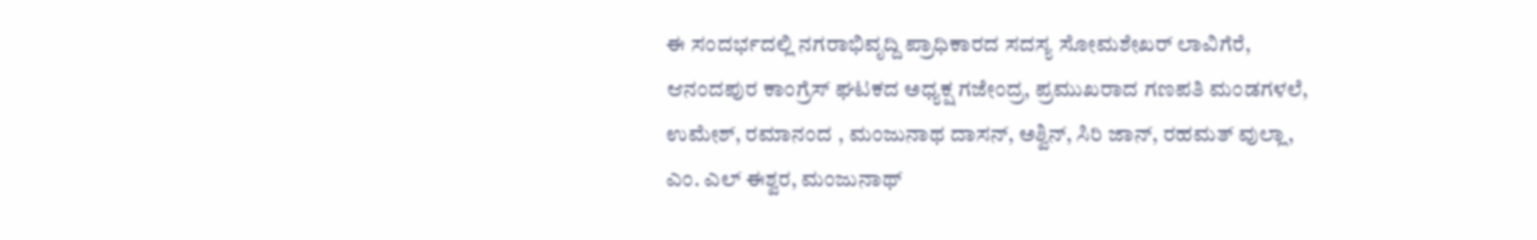ಈ ಸಂದರ್ಭದಲ್ಲಿ ನಗರಾಭಿವೃದ್ದಿ ಪ್ರಾಧಿಕಾರದ ಸದಸ್ಯ ಸೋಮಶೇಖರ್ ಲಾವಿಗೆರೆ, ಆನಂದಪುರ ಕಾಂಗ್ರೆಸ್ ಘಟಕದ ಅಧ್ಯಕ್ಷ ಗಜೇಂದ್ರ, ಪ್ರಮುಖರಾದ ಗಣಪತಿ ಮಂಡಗಳಲೆ, ಉಮೇಶ್, ರಮಾನಂದ , ಮಂಜುನಾಥ ದಾಸನ್, ಅಶ್ವಿನ್, ಸಿರಿ ಜಾನ್, ರಹಮತ್ ವುಲ್ಲಾ, ಎಂ. ಎಲ್ ಈಶ್ವರ, ಮಂಜುನಾಥ್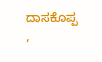ದಾಸಕೊಪ್ಪ ,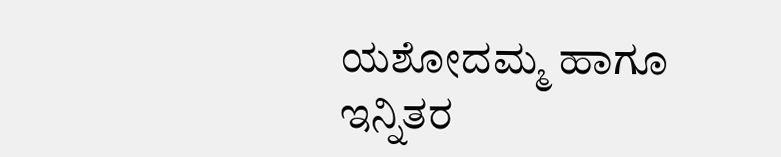ಯಶೋದಮ್ಮ ಹಾಗೂ ಇನ್ನಿತರ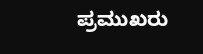ಪ್ರಮುಖರು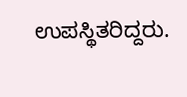ಉಪಸ್ಥಿತರಿದ್ದರು.